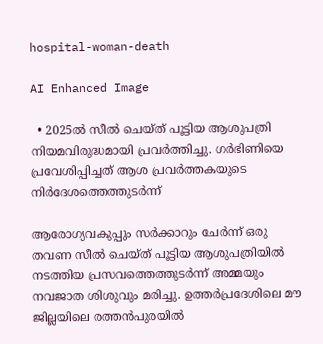hospital-woman-death

AI Enhanced Image

  • 2025ല്‍ സീല്‍ ചെയ്ത് പൂട്ടിയ ആശുപത്രി നിയമവിരുദ്ധമായി പ്രവര്‍ത്തിച്ചു. ഗര്‍ഭിണിയെ പ്രവേശിപ്പിച്ചത് ആശ പ്രവര്‍ത്തകയുടെ നിര്‍ദേശത്തെത്തുടര്‍ന്ന്

ആരോഗ്യവകുപ്പും സര്‍ക്കാറും ചേര്‍ന്ന് ഒരു തവണ സീല്‍ ചെയ്ത് പൂട്ടിയ ആശുപത്രിയില്‍ നടത്തിയ പ്രസവത്തെത്തുടര്‍ന്ന് അമ്മയും നവജാത ശിശുവും മരിച്ചു. ഉത്തര്‍പ്രദേശിലെ മൗ ജില്ലയിലെ രത്തൻപുരയിൽ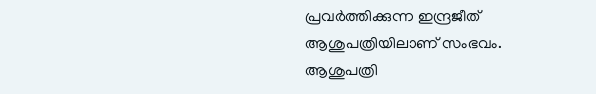പ്രവർത്തിക്കുന്ന ഇന്ദ്രജീത് ആശുപത്രിയിലാണ് സംഭവം. ആശുപത്രി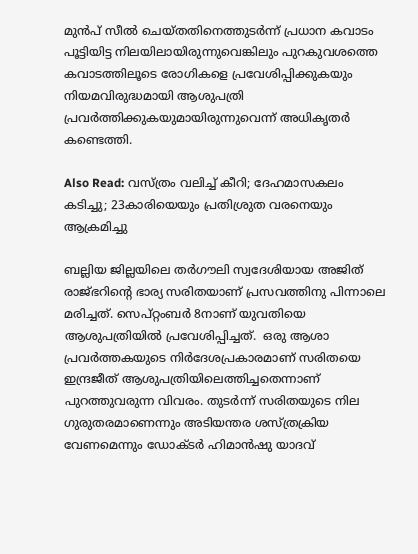മുന്‍പ് സീല്‍ ചെയ്തതിനെത്തുടര്‍ന്ന് പ്രധാന കവാടം പൂട്ടിയിട്ട നിലയിലായിരുന്നുവെങ്കിലും പുറകുവശത്തെ കവാടത്തിലൂടെ രോഗികളെ പ്രവേശിപ്പിക്കുകയും നിയമവിരുദ്ധമായി ആശുപത്രി പ്രവര്‍ത്തിക്കുകയുമായിരുന്നുവെന്ന് അധികൃതര്‍ കണ്ടെത്തി.

Also Read: വസ്ത്രം വലിച്ച് കീറി; ദേഹമാസകലം കടിച്ചു; 23കാരിയെയും പ്രതിശ്രുത വരനെയും ആക്രമിച്ചു

ബല്ലിയ ജില്ലയിലെ തർഗൗലി സ്വദേശിയായ അജിത് രാജ്ഭറിന്റെ ഭാര്യ സരിതയാണ് പ്രസവത്തിനു പിന്നാലെ മരിച്ചത്. സെപ്റ്റംബർ 8നാണ് യുവതിയെ ആശുപത്രിയില്‍ പ്രവേശിപ്പിച്ചത്.  ഒരു ആശാ പ്രവർത്തകയുടെ നിർദേശപ്രകാരമാണ് സരിതയെ ഇന്ദ്രജീത് ആശുപത്രിയിലെത്തിച്ചതെന്നാണ് പുറത്തുവരുന്ന വിവരം. തുടര്‍ന്ന് സരിതയുടെ നില ഗുരുതരമാണെന്നും അടിയന്തര ശസ്ത്രക്രിയ വേണമെന്നും ഡോക്ടർ ഹിമാൻഷു യാദവ്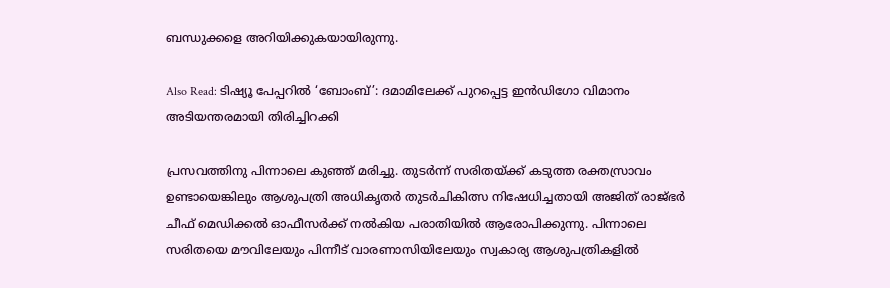ബന്ധുക്കളെ അറിയിക്കുകയായിരുന്നു.

Also Read: ടിഷ്യൂ പേപ്പറിൽ ‘ബോംബ്’: ദമാമിലേക്ക് പുറപ്പെട്ട ഇൻഡിഗോ വിമാനം അടിയന്തരമായി തിരിച്ചിറക്കി

പ്രസവത്തിനു പിന്നാലെ കുഞ്ഞ് മരിച്ചു. തുടർന്ന് സരിതയ്ക്ക് കടുത്ത രക്തസ്രാവം ഉണ്ടായെങ്കിലും ആശുപത്രി അധികൃതർ തുടർചികിത്സ നിഷേധിച്ചതായി അജിത് രാജ്ഭർ ചീഫ് മെഡിക്കൽ ഓഫീസർക്ക് നൽകിയ പരാതിയിൽ ആരോപിക്കുന്നു. പിന്നാലെ സരിതയെ മൗവിലേയും പിന്നീട് വാരണാസിയിലേയും സ്വകാര്യ ആശുപത്രികളിൽ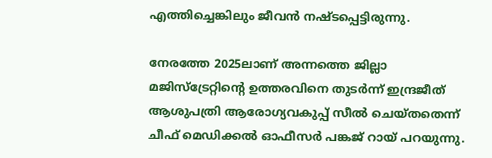എത്തിച്ചെങ്കിലും ജീവൻ നഷ്ടപ്പെട്ടിരുന്നു.

നേരത്തേ 2025ലാണ് അന്നത്തെ ജില്ലാ മജിസ്ട്രേറ്റിന്റെ ഉത്തരവിനെ തുടർന്ന് ഇന്ദ്രജീത് ആശുപത്രി ആരോഗ്യവകുപ്പ് സീൽ ചെയ്തതെന്ന് ചീഫ് മെഡിക്കൽ ഓഫീസർ പങ്കജ് റായ് പറയുന്നു.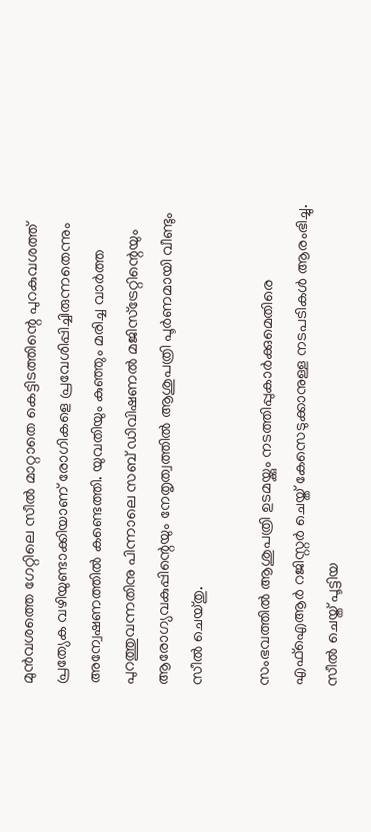മുന്‍വശത്തെ ഗേറ്റിലെ സീല്‍ മാറ്റാതെ കെട്ടിടത്തിന്റെ പുറകുവശത്ത് പ്രത്യേക വഴിയുണ്ടാക്കിയാണ് രോഗികളെ പ്രവേശിപ്പിച്ചിരുന്നതെന്നും അന്വേഷണത്തില്‍ കണ്ടെത്തി. യുവതിയും കുഞ്ഞും മരിച്ച വാര്‍ത്ത പുറത്തുവന്നതിനു പിന്നാലെ സബ് ഡിവിഷണൽ മജിസ്ട്രേറ്റിന്റെയും ആരോഗ്യവകുപ്പിന്റെയും നേതൃത്വത്തിൽ ആശുപത്രി പൂര്‍ണമായി വീണ്ടും സീൽ ചെയ്തു.

സംഭവത്തില്‍ ആശുപത്രി ഉടമയ്ക്കും നടത്തിപ്പുകാര്‍ക്കുമെതിരെ എഫ്ഐആര്‍ റജിസ്റ്റര്‍ ചെയ്ത് കേസെടുക്കാനുള്ള നടപടികള്‍ ആരംഭിച്ചു. സീല്‍ ചെയ്ത് പൂട്ടിയ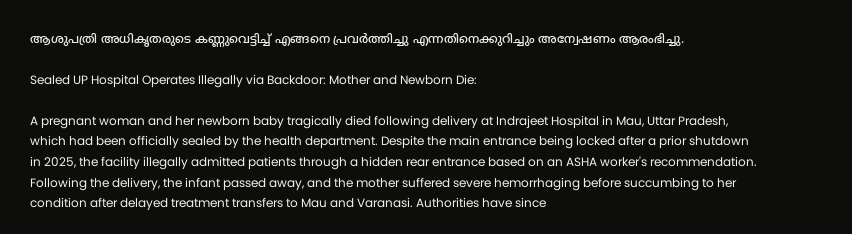ആശുപത്രി അധികൃതരുടെ കണ്ണുവെട്ടിച്ച് എങ്ങനെ പ്രവര്‍ത്തിച്ചു എന്നതിനെക്കുറിച്ചും അന്വേഷണം ആരംഭിച്ചു.

Sealed UP Hospital Operates Illegally via Backdoor: Mother and Newborn Die:

A pregnant woman and her newborn baby tragically died following delivery at Indrajeet Hospital in Mau, Uttar Pradesh, which had been officially sealed by the health department. Despite the main entrance being locked after a prior shutdown in 2025, the facility illegally admitted patients through a hidden rear entrance based on an ASHA worker's recommendation. Following the delivery, the infant passed away, and the mother suffered severe hemorrhaging before succumbing to her condition after delayed treatment transfers to Mau and Varanasi. Authorities have since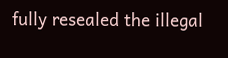fully resealed the illegal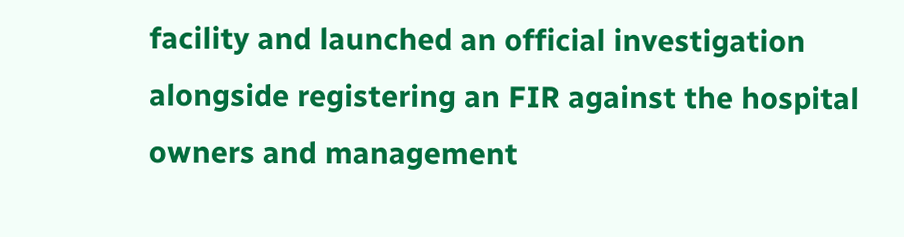facility and launched an official investigation alongside registering an FIR against the hospital owners and management